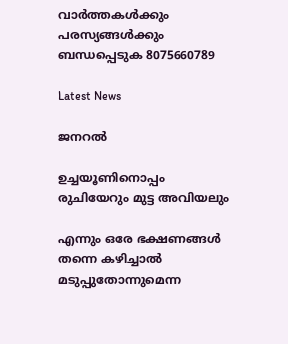വാർത്തകൾക്കും പരസ്യങ്ങൾക്കും ബന്ധപ്പെടുക 8075660789

Latest News

ജനറൽ

ഉച്ചയൂണിനൊപ്പം രുചിയേറും മുട്ട അവിയലും

എന്നും ഒരേ ഭക്ഷണങ്ങള്‍ തന്നെ കഴിച്ചാല്‍ മടുപ്പുതോന്നുമെന്ന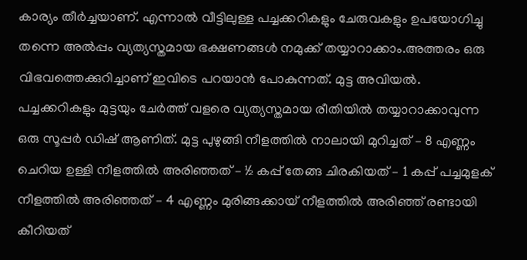കാര്യം തീര്‍ച്ചയാണ്. എന്നാല്‍ വീട്ടിലുള്ള പച്ചക്കറികളും ചേരുവകളും ഉപയോഗിച്ചു തന്നെ അല്‍പ്പം വ്യത്യസ്തമായ ഭക്ഷണങ്ങള്‍ നമുക്ക് തയ്യാറാക്കാം.അത്തരം ഒരു വിഭവത്തെക്കുറിച്ചാണ് ഇവിടെ പറയാന്‍ പോകുന്നത്. മുട്ട അവിയല്‍. പച്ചക്കറികളും മുട്ടയും ചേര്‍ത്ത് വളരെ വ്യത്യസ്തമായ രീതിയില്‍ തയ്യാറാക്കാവുന്ന ഒരു സൂപ്പര്‍ ഡിഷ് ആണിത്. മുട്ട പുഴുങ്ങി നീളത്തില്‍ നാലായി മുറിച്ചത് – 8 എണ്ണം ചെറിയ ഉള്ളി നീളത്തില്‍ അരിഞ്ഞത് – ½ കപ്പ് തേങ്ങ ചിരകിയത് – 1 കപ്പ് പച്ചമുളക് നീളത്തില്‍ അരിഞ്ഞത് – 4 എണ്ണം മുരിങ്ങക്കായ് നീളത്തില്‍ അരിഞ്ഞ് രണ്ടായി കീറിയത്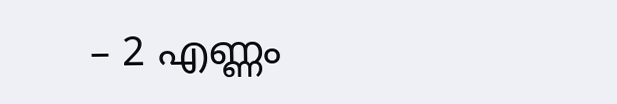– 2 എണ്ണം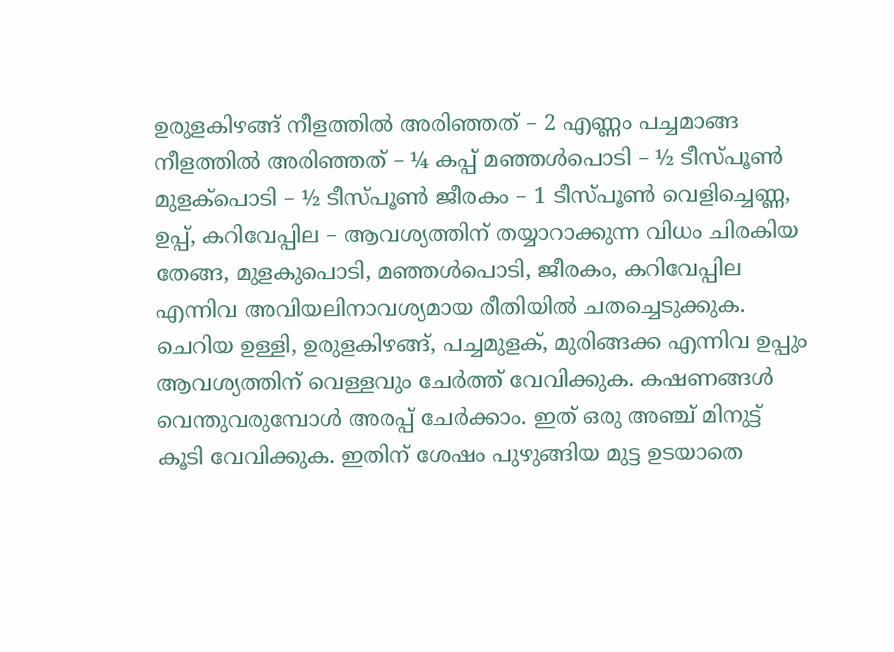ഉരുളകിഴങ്ങ് നീളത്തില്‍ അരിഞ്ഞത് – 2 എണ്ണം പച്ചമാങ്ങ നീളത്തില്‍ അരിഞ്ഞത് – ¼ കപ്പ് മഞ്ഞള്‍പൊടി – ½ ടീസ്പൂണ്‍ മുളക്‌പൊടി – ½ ടീസ്പൂണ്‍ ജീരകം – 1 ടീസ്പൂണ്‍ വെളിച്ചെണ്ണ, ഉപ്പ്, കറിവേപ്പില – ആവശ്യത്തിന് തയ്യാറാക്കുന്ന വിധം ചിരകിയ തേങ്ങ, മുളകുപൊടി, മഞ്ഞള്‍പൊടി, ജീരകം, കറിവേപ്പില എന്നിവ അവിയലിനാവശ്യമായ രീതിയില്‍ ചതച്ചെടുക്കുക. ചെറിയ ഉള്ളി, ഉരുളകിഴങ്ങ്, പച്ചമുളക്, മുരിങ്ങക്ക എന്നിവ ഉപ്പും ആവശ്യത്തിന് വെള്ളവും ചേര്‍ത്ത് വേവിക്കുക. കഷണങ്ങള്‍ വെന്തുവരുമ്പോള്‍ അരപ്പ് ചേര്‍ക്കാം. ഇത് ഒരു അഞ്ച് മിനുട്ട് കൂടി വേവിക്കുക. ഇതിന് ശേഷം പുഴുങ്ങിയ മുട്ട ഉടയാതെ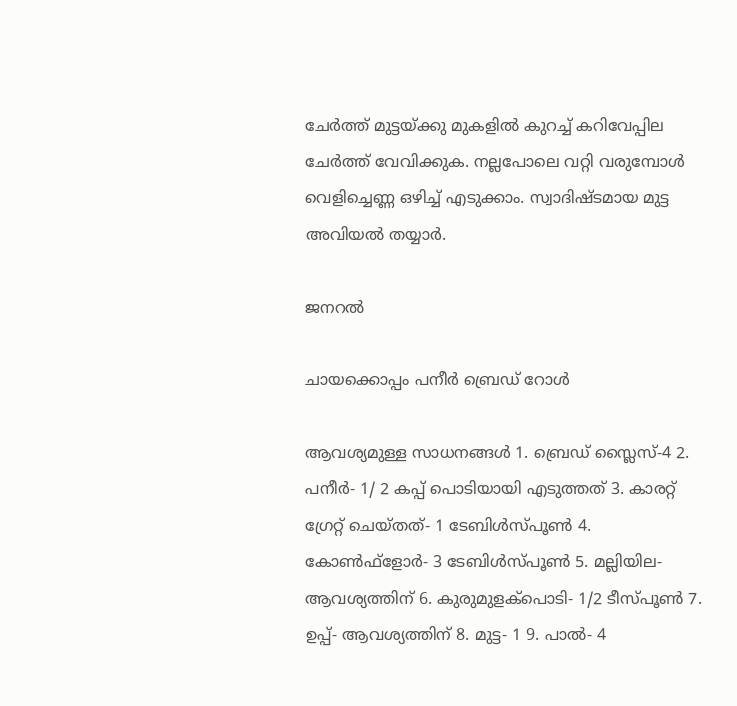ചേര്‍ത്ത് മുട്ടയ്ക്കു മുകളില്‍ കുറച്ച് കറിവേപ്പില ചേര്‍ത്ത് വേവിക്കുക. നല്ലപോലെ വറ്റി വരുമ്പോള്‍ വെളിച്ചെണ്ണ ഒഴിച്ച് എടുക്കാം. സ്വാദിഷ്ടമായ മുട്ട അവിയല്‍ തയ്യാര്‍.

ജനറൽ

ചായക്കൊപ്പം പനീർ ബ്രെഡ് റോൾ

ആവശ്യമുള്ള സാധനങ്ങള്‍ 1. ബ്രെഡ് സ്ലൈസ്-4 2. പനീര്‍- 1/ 2 കപ്പ് പൊടിയായി എടുത്തത് 3. കാരറ്റ് ഗ്രേറ്റ് ചെയ്തത്- 1 ടേബിള്‍സ്പൂണ്‍ 4. കോണ്‍ഫ്‌ളോര്‍- 3 ടേബിള്‍സ്പൂണ്‍ 5. മല്ലിയില- ആവശ്യത്തിന് 6. കുരുമുളക്‌പൊടി- 1/2 ടീസ്പൂണ്‍ 7. ഉപ്പ്- ആവശ്യത്തിന് 8. മുട്ട- 1 9. പാല്‍- 4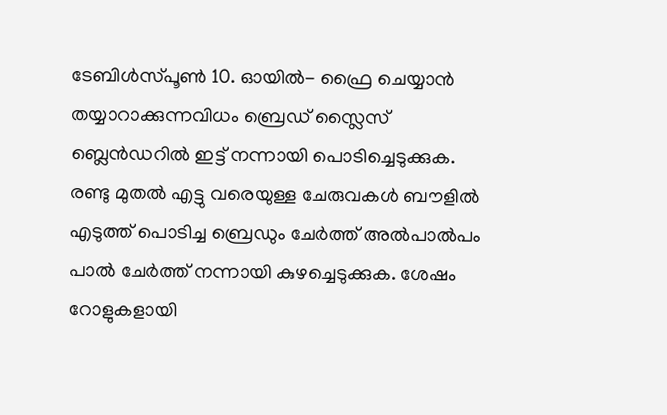ടേബിള്‍സ്പൂണ്‍ 10. ഓയില്‍- ഫ്രൈ ചെയ്യാന്‍ തയ്യാറാക്കുന്നവിധം ബ്രെഡ് സ്ലൈസ് ബ്ലെൻഡറിൽ ഇട്ട് നന്നായി പൊടിച്ചെടുക്കുക. രണ്ടു മുതൽ എട്ടു വരെയുള്ള ചേരുവകൾ ബൗളിൽ എടുത്ത് പൊടിച്ച ബ്രെഡും ചേർത്ത് അൽപാൽപം പാൽ ചേർത്ത് നന്നായി കുഴച്ചെടുക്കുക. ശേഷം റോളുകളായി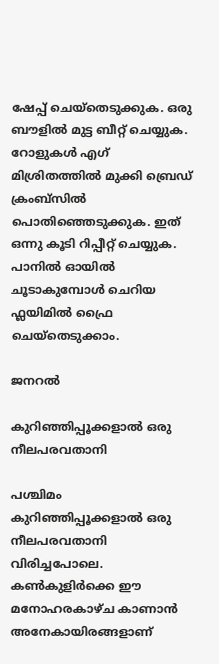ഷേപ്പ് ചെയ്തെടുക്കുക. ഒരു ബൗളിൽ മുട്ട ബീറ്റ് ചെയ്യുക. റോളുകൾ എഗ് മിശ്രിതത്തിൽ മുക്കി ബ്രെഡ് ക്രംബ്സിൽ പൊതിഞ്ഞെടുക്കുക. ഇത് ഒന്നു കൂടി റിപ്പീറ്റ് ചെയ്യുക. പാനിൽ ഓയിൽ ചൂടാകുമ്പോൾ ചെറിയ ഫ്ലയിമിൽ ഫ്രൈ ചെയ്തെടുക്കാം.

ജനറൽ

കുറിഞ്ഞിപ്പൂക്കളാല്‍ ഒരു നീലപരവതാനി

പശ്ചിമം കുറിഞ്ഞിപ്പൂക്കളാല്‍ ഒരു നീലപരവതാനി വിരിച്ചപോലെ. കണ്‍കുളിര്‍ക്കെ ഈ മനോഹരകാഴ്ച കാണാന്‍ അനേകായിരങ്ങളാണ്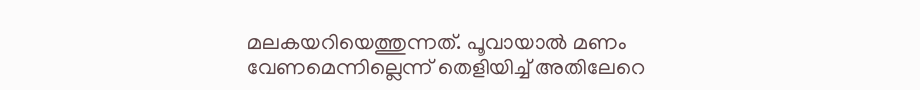മലകയറിയെത്തുന്നത്. പൂവായാല്‍ മണം വേണമെന്നില്ലെന്ന് തെളിയിച്ച് അതിലേറെ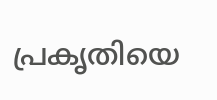പ്രകൃതിയെ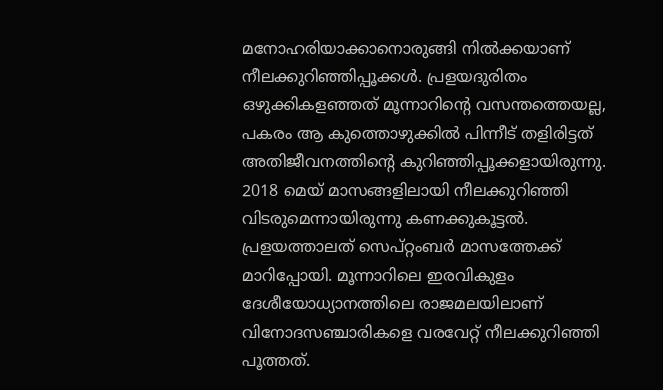മനോഹരിയാക്കാനൊരുങ്ങി നില്‍ക്കയാണ് നീലക്കുറിഞ്ഞിപ്പൂക്കള്‍. പ്രളയദുരിതം ഒഴുക്കികളഞ്ഞത് മൂന്നാറിന്റെ വസന്തത്തെയല്ല, പകരം ആ കുത്തൊഴുക്കില്‍ പിന്നീട് തളിരിട്ടത് അതിജീവനത്തിന്റെ കുറിഞ്ഞിപ്പൂക്കളായിരുന്നു. 2018 മെയ് മാസങ്ങളിലായി നീലക്കുറിഞ്ഞി വിടരുമെന്നായിരുന്നു കണക്കുകൂട്ടല്‍. പ്രളയത്താലത് സെപ്റ്റംബര്‍ മാസത്തേക്ക് മാറിപ്പോയി. മൂന്നാറിലെ ഇരവികുളം ദേശീയോധ്യാനത്തിലെ രാജമലയിലാണ് വിനോദസഞ്ചാരികളെ വരവേറ്റ് നീലക്കുറിഞ്ഞി പൂത്തത്.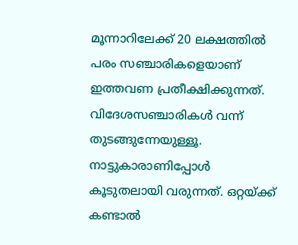മൂന്നാറിലേക്ക് 20 ലക്ഷത്തില്‍ പരം സഞ്ചാരികളെയാണ് ഇത്തവണ പ്രതീക്ഷിക്കുന്നത്. വിദേശസഞ്ചാരികള്‍ വന്ന് തുടങ്ങുന്നേയുള്ളൂ. നാട്ടുകാരാണിപ്പോള്‍ കൂടുതലായി വരുന്നത്. ഒറ്റയ്ക്ക് കണ്ടാല്‍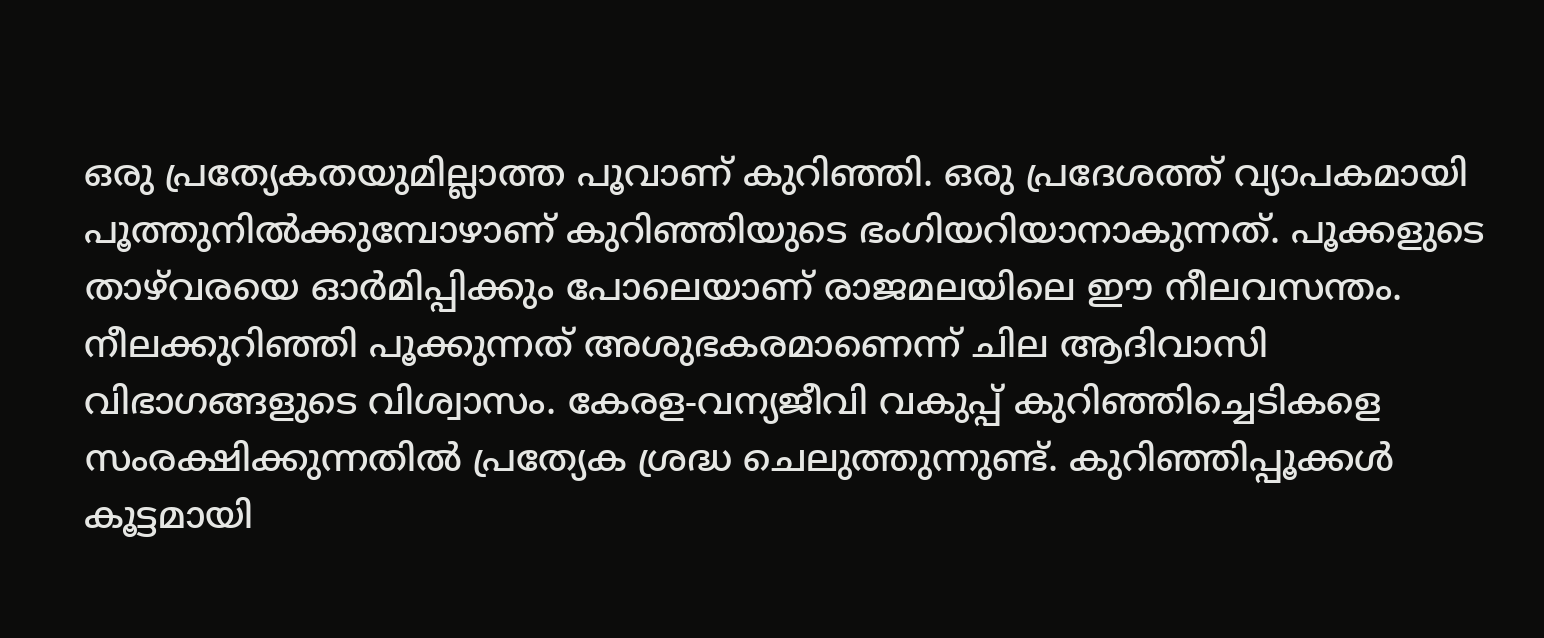ഒരു പ്രത്യേകതയുമില്ലാത്ത പൂവാണ് കുറിഞ്ഞി. ഒരു പ്രദേശത്ത് വ്യാപകമായി പൂത്തുനില്‍ക്കുമ്പോഴാണ് കുറിഞ്ഞിയുടെ ഭംഗിയറിയാനാകുന്നത്. പൂക്കളുടെ താഴ്‌വരയെ ഓര്‍മിപ്പിക്കും പോലെയാണ് രാജമലയിലെ ഈ നീലവസന്തം. നീലക്കുറിഞ്ഞി പൂക്കുന്നത് അശുഭകരമാണെന്ന് ചില ആദിവാസി വിഭാഗങ്ങളുടെ വിശ്വാസം. കേരള-വന്യജീവി വകുപ്പ് കുറിഞ്ഞിച്ചെടികളെ സംരക്ഷിക്കുന്നതില്‍ പ്രത്യേക ശ്രദ്ധ ചെലുത്തുന്നുണ്ട്. കുറിഞ്ഞിപ്പൂക്കള്‍ കൂട്ടമായി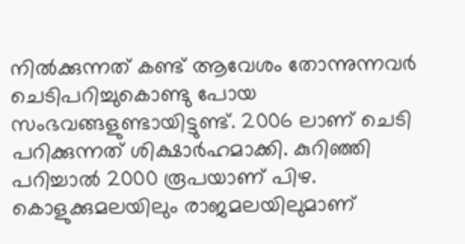നില്‍ക്കുന്നത് കണ്ട് ആവേശം തോന്നുന്നവര്‍ ചെടിപറിച്ചുകൊണ്ടു പോയ സംഭവങ്ങളുണ്ടായിട്ടുണ്ട്. 2006 ലാണ് ചെടി പറിക്കുന്നത് ശിക്ഷാര്‍ഹമാക്കി. കുറിഞ്ഞി പറിച്ചാല്‍ 2000 രൂപയാണ് പിഴ. കൊളുക്കുമലയിലും രാജമലയിലുമാണ്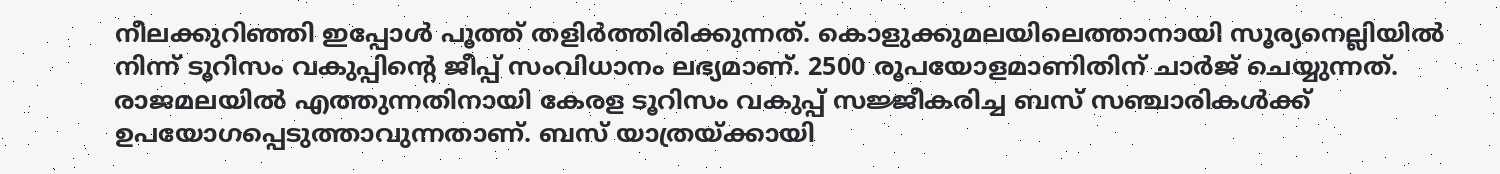നീലക്കുറിഞ്ഞി ഇപ്പോള്‍ പൂത്ത് തളിര്‍ത്തിരിക്കുന്നത്. കൊളുക്കുമലയിലെത്താനായി സൂര്യനെല്ലിയില്‍ നിന്ന് ടൂറിസം വകുപ്പിന്റെ ജീപ്പ് സംവിധാനം ലഭ്യമാണ്. 2500 രൂപയോളമാണിതിന് ചാര്‍ജ് ചെയ്യുന്നത്. രാജമലയില്‍ എത്തുന്നതിനായി കേരള ടൂറിസം വകുപ്പ് സജ്ജീകരിച്ച ബസ് സഞ്ചാരികള്‍ക്ക് ഉപയോഗപ്പെടുത്താവുന്നതാണ്. ബസ് യാത്രയ്ക്കായി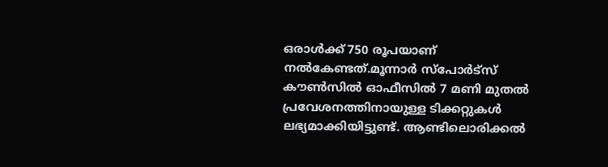ഒരാള്‍ക്ക് 750 രൂപയാണ് നല്‍കേണ്ടത്‌.മൂന്നാര്‍ സ്‌പോര്‍ട്‌സ് കൗണ്‍സില്‍ ഓഫീസില്‍ 7 മണി മുതല്‍ പ്രവേശനത്തിനായുള്ള ടിക്കറ്റുകള്‍ ലഭ്യമാക്കിയിട്ടുണ്ട്. ആണ്ടിലൊരിക്കല്‍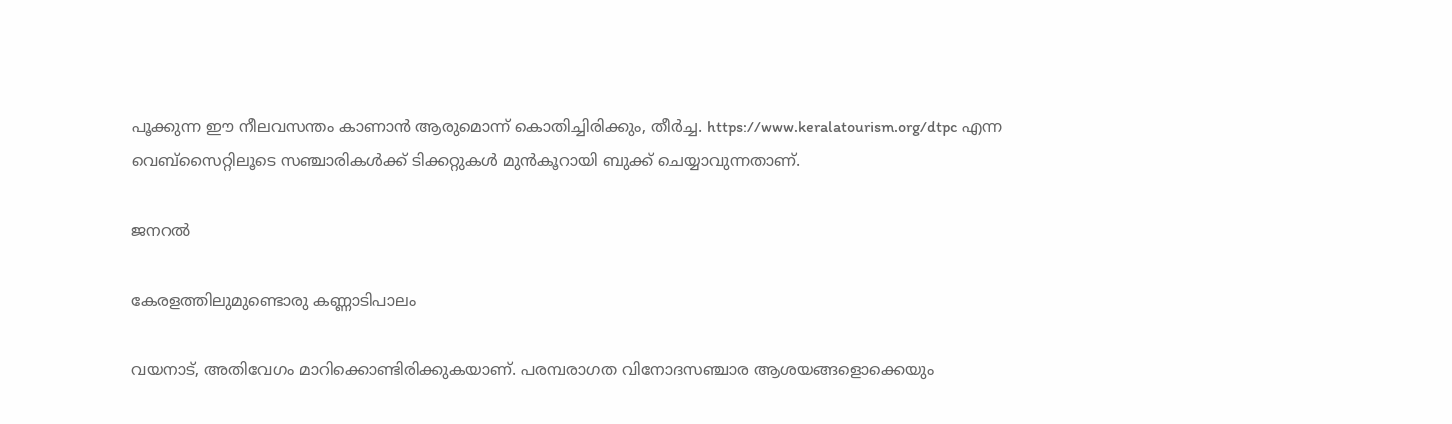പൂക്കുന്ന ഈ നീലവസന്തം കാണാന്‍ ആരുമൊന്ന് കൊതിച്ചിരിക്കും, തീര്‍ച്ച. https://www.keralatourism.org/dtpc എന്ന വെബ്‌സൈറ്റിലൂടെ സഞ്ചാരികള്‍ക്ക് ടിക്കറ്റുകള്‍ മുന്‍കൂറായി ബുക്ക് ചെയ്യാവുന്നതാണ്‌.

ജനറൽ

കേരളത്തിലുമുണ്ടൊരു കണ്ണാടിപാലം

വയനാട്, അതിവേഗം മാറിക്കൊണ്ടിരിക്കുകയാണ്. പരമ്പരാഗത വിനോദസഞ്ചാര ആശയങ്ങളൊക്കെയും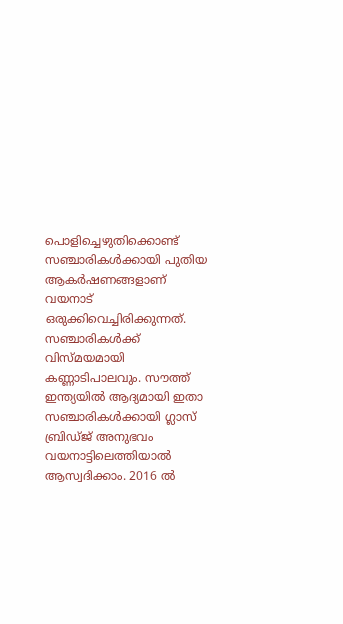പൊളിച്ചെഴുതിക്കൊണ്ട് സഞ്ചാരികള്‍ക്കായി പുതിയ ആകര്‍ഷണങ്ങളാണ് വയനാട് ഒരുക്കിവെച്ചിരിക്കുന്നത്. സഞ്ചാരികള്‍ക്ക് വിസ്മയമായി കണ്ണാടിപാലവും. സൗത്ത് ഇന്ത്യയില്‍ ആദ്യമായി ഇതാ സഞ്ചാരികള്‍ക്കായി ഗ്ലാസ് ബ്രിഡ്ജ് അനുഭവം വയനാട്ടിലെത്തിയാല്‍ ആസ്വദിക്കാം. 2016 ല്‍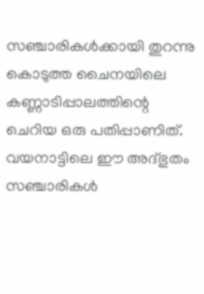സഞ്ചാരികള്‍ക്കായി തുറന്നു കൊടുത്ത ചൈനയിലെ കണ്ണാടിപ്പാലത്തിന്റെ ചെറിയ ഒരു പതിപ്പാണിത്. വയനാട്ടിലെ ഈ അദ്ഭുതം സഞ്ചാരികള്‍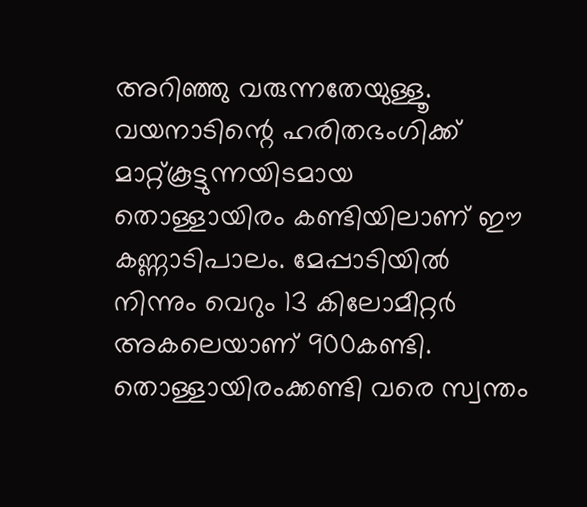അറിഞ്ഞു വരുന്നതേയുള്ളൂ. വയനാടിന്റെ ഹരിതഭംഗിക്ക് മാറ്റ്കൂട്ടുന്നയിടമായ തൊള്ളായിരം കണ്ടിയിലാണ് ഈ കണ്ണാടിപാലം. മേപ്പാടിയില്‍ നിന്നും വെറും 13 കിലോമീറ്റര്‍ അകലെയാണ് 900കണ്ടി. തൊള്ളായിരംക്കണ്ടി വരെ സ്വന്തം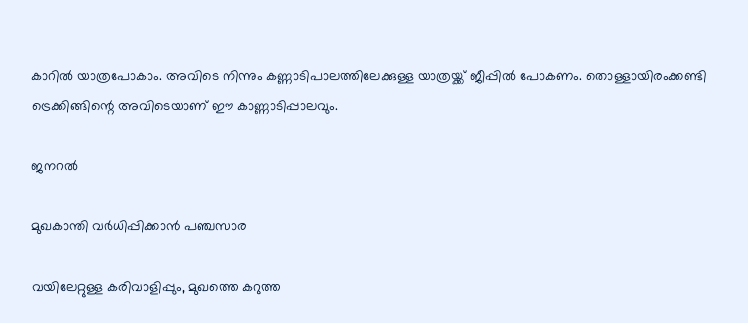കാറില്‍ യാത്രപോകാം. അവിടെ നിന്നും കണ്ണാടിപാലത്തിലേക്കുള്ള യാത്രയ്ക്ക് ജീപ്പില്‍ പോകണം. തൊള്ളായിരംക്കണ്ടി ട്രെക്കിങ്ങിന്റെ അവിടെയാണ് ഈ കാണ്ണാടിപ്പാലവും.

ജനറൽ

മുഖകാന്തി വർധിപ്പിക്കാൻ പഞ്ചസാര

വയിലേറ്റുള്ള കരിവാളിപ്പും, മുഖത്തെ കറുത്ത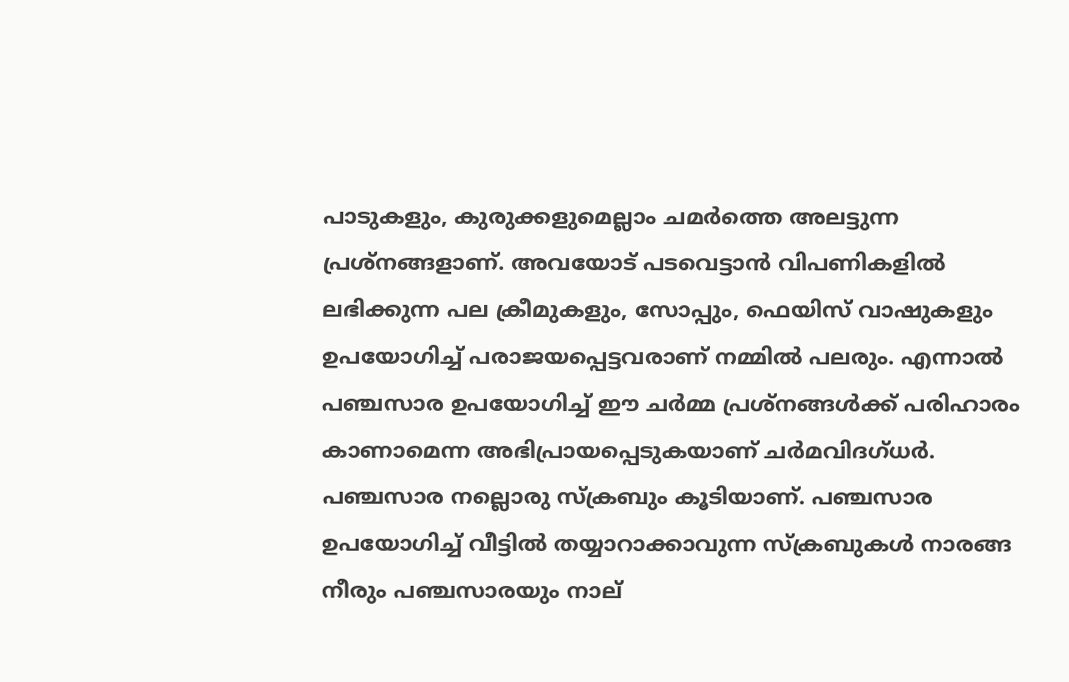പാടുകളും, കുരുക്കളുമെല്ലാം ചമർത്തെ അലട്ടുന്ന പ്രശ്‌നങ്ങളാണ്. അവയോട് പടവെട്ടാൻ വിപണികളിൽ ലഭിക്കുന്ന പല ക്രീമുകളും, സോപ്പും, ഫെയിസ് വാഷുകളും ഉപയോഗിച്ച് പരാജയപ്പെട്ടവരാണ് നമ്മിൽ പലരും. എന്നാൽ പഞ്ചസാര ഉപയോഗിച്ച് ഈ ചർമ്മ പ്രശ്‌നങ്ങൾക്ക് പരിഹാരം കാണാമെന്ന അഭിപ്രായപ്പെടുകയാണ് ചർമവിദഗ്ധർ. പഞ്ചസാര നല്ലൊരു സ്‌ക്രബും കൂടിയാണ്. പഞ്ചസാര ഉപയോഗിച്ച് വീട്ടിൽ തയ്യാറാക്കാവുന്ന സ്‌ക്രബുകൾ നാരങ്ങ നീരും പഞ്ചസാരയും നാല്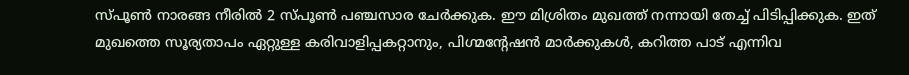സ്പൂൺ നാരങ്ങ നീരിൽ 2 സ്പൂൺ പഞ്ചസാര ചേർക്കുക. ഈ മിശ്രിതം മുഖത്ത് നന്നായി തേച്ച് പിടിപ്പിക്കുക. ഇത് മുഖത്തെ സൂര്യതാപം ഏറ്റുള്ള കരിവാളിപ്പകറ്റാനും, പിഗ്മന്റേഷൻ മാർക്കുകൾ, കറിത്ത പാട് എന്നിവ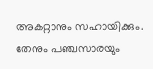അകറ്റാനും സഹായിക്കും. തേനും പഞ്ചസാരയും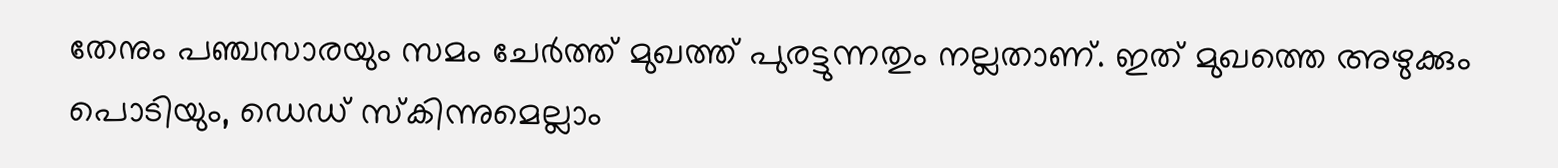തേനും പഞ്ചസാരയും സമം ചേർത്ത് മുഖത്ത് പുരട്ടുന്നതും നല്ലതാണ്. ഇത് മുഖത്തെ അഴുക്കും പൊടിയും, ഡെഡ് സ്‌കിന്നുമെല്ലാം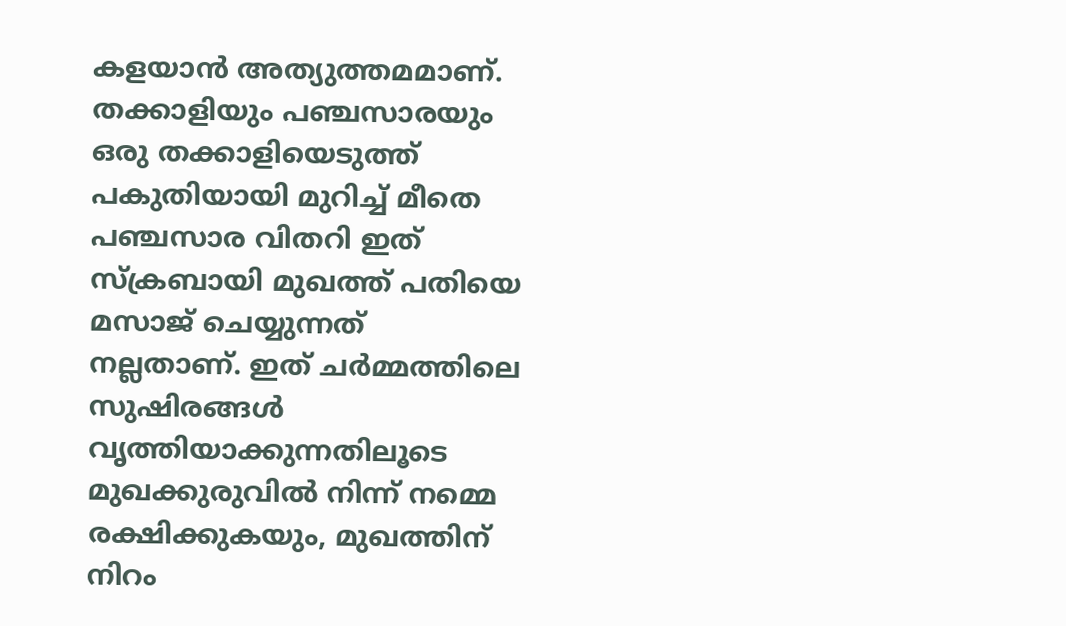കളയാൻ അത്യുത്തമമാണ്. തക്കാളിയും പഞ്ചസാരയും ഒരു തക്കാളിയെടുത്ത് പകുതിയായി മുറിച്ച് മീതെ പഞ്ചസാര വിതറി ഇത് സ്‌ക്രബായി മുഖത്ത് പതിയെ മസാജ് ചെയ്യുന്നത് നല്ലതാണ്. ഇത് ചർമ്മത്തിലെ സുഷിരങ്ങൾ വൃത്തിയാക്കുന്നതിലൂടെ മുഖക്കുരുവിൽ നിന്ന് നമ്മെ രക്ഷിക്കുകയും, മുഖത്തിന് നിറം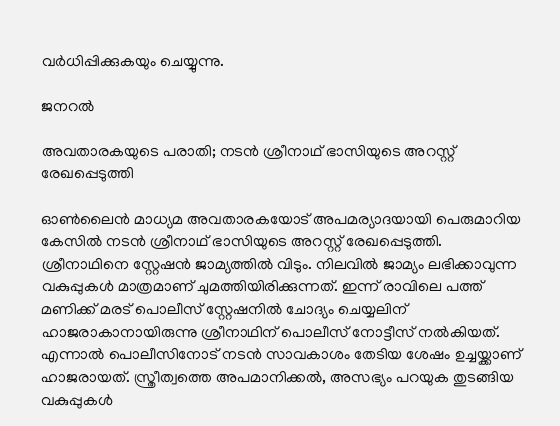വർധിപ്പിക്കുകയും ചെയ്യുന്നു.

ജനറൽ

അവതാരകയുടെ പരാതി; നടന്‍ ശ്രീനാഥ് ഭാസിയുടെ അറസ്റ്റ് രേഖപ്പെടുത്തി

ഓണ്‍ലൈന്‍ മാധ്യമ അവതാരകയോട് അപമര്യാദയായി പെരുമാറിയ കേസില്‍ നടന്‍ ശ്രീനാഥ് ഭാസിയുടെ അറസ്റ്റ് രേഖപ്പെടുത്തി. ശ്രീനാഥിനെ സ്റ്റേഷന്‍ ജാമ്യത്തില്‍ വിടും. നിലവില്‍ ജാമ്യം ലഭിക്കാവുന്ന വകുപ്പുകള്‍ മാത്രമാണ് ചുമത്തിയിരിക്കുന്നത്. ഇന്ന് രാവിലെ പത്ത് മണിക്ക് മരട് പൊലീസ് സ്റ്റേഷനില്‍ ചോദ്യം ചെയ്യലിന് ഹാജരാകാനായിരുന്നു ശ്രീനാഥിന് പൊലീസ് നോട്ടീസ് നല്‍കിയത്. എന്നാല്‍ പൊലീസിനോട് നടന്‍ സാവകാശം തേടിയ ശേഷം ഉച്ചയ്ക്കാണ് ഹാജരായത്. സ്ത്രീത്വത്തെ അപമാനിക്കല്‍, അസഭ്യം പറയുക തുടങ്ങിയ വകുപ്പുകള്‍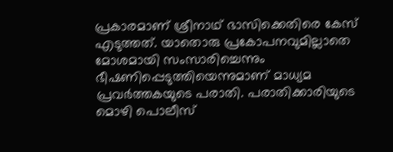പ്രകാരമാണ് ശ്രീനാഥ് ഭാസിക്കെതിരെ കേസ് എടുത്തത്. യാതൊരു പ്രകോപനവുമില്ലാതെ മോശമായി സംസാരിച്ചെന്നും ഭീഷണിപ്പെടുത്തിയെന്നുമാണ് മാധ്യമ പ്രവര്‍ത്തകയുടെ പരാതി. പരാതിക്കാരിയുടെ മൊഴി പൊലീസ്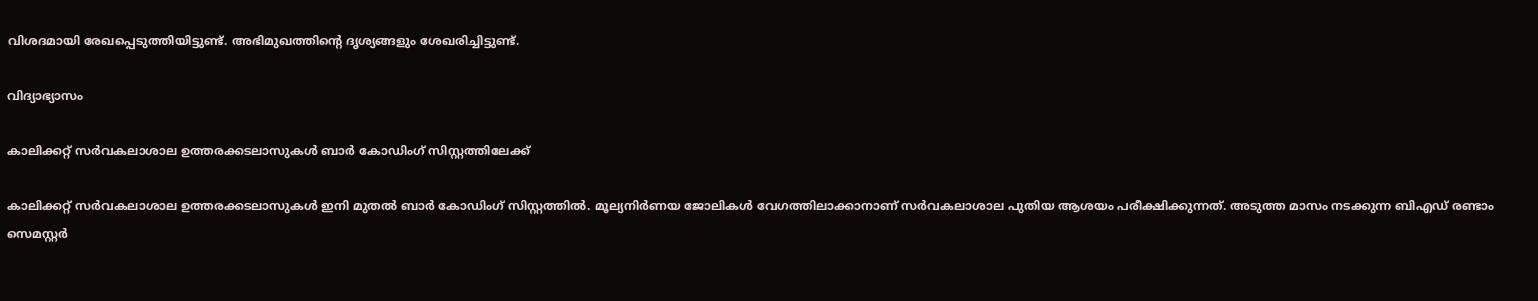വിശദമായി രേഖപ്പെടുത്തിയിട്ടുണ്ട്. അഭിമുഖത്തിന്റെ ദൃശ്യങ്ങളും ശേഖരിച്ചിട്ടുണ്ട്.

വിദ്യാഭ്യാസം

കാലിക്കറ്റ് സര്‍വകലാശാല ഉത്തരക്കടലാസുകള്‍ ബാര്‍ കോഡിംഗ് സിസ്റ്റത്തിലേക്ക്

കാലിക്കറ്റ് സര്‍വകലാശാല ഉത്തരക്കടലാസുകള്‍ ഇനി മുതല്‍ ബാര്‍ കോഡിംഗ് സിസ്റ്റത്തില്‍. മൂല്യനിര്‍ണയ ജോലികള്‍ വേഗത്തിലാക്കാനാണ് സര്‍വകലാശാല പുതിയ ആശയം പരീക്ഷിക്കുന്നത്. അടുത്ത മാസം നടക്കുന്ന ബിഎഡ് രണ്ടാം സെമസ്റ്റര്‍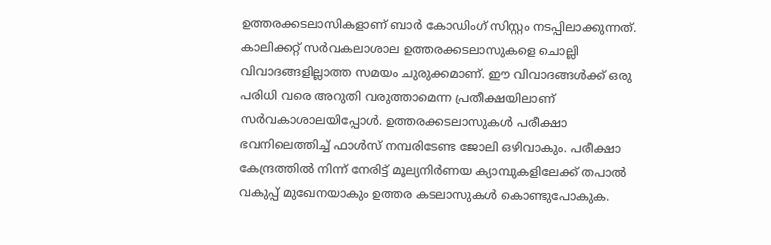ഉത്തരക്കടലാസികളാണ് ബാര്‍ കോഡിംഗ് സിസ്റ്റം നടപ്പിലാക്കുന്നത്. കാലിക്കറ്റ് സര്‍വകലാശാല ഉത്തരക്കടലാസുകളെ ചൊല്ലി വിവാദങ്ങളില്ലാത്ത സമയം ചുരുക്കമാണ്. ഈ വിവാദങ്ങള്‍ക്ക് ഒരു പരിധി വരെ അറുതി വരുത്താമെന്ന പ്രതീക്ഷയിലാണ് സര്‍വകാശാലയിപ്പോള്‍. ഉത്തരക്കടലാസുകള്‍ പരീക്ഷാ ഭവനിലെത്തിച്ച് ഫാള്‍സ് നമ്പരിടേണ്ട ജോലി ഒഴിവാകും. പരീക്ഷാ കേന്ദ്രത്തില്‍ നിന്ന് നേരിട്ട് മൂല്യനിര്‍ണയ ക്യാമ്പുകളിലേക്ക് തപാല്‍ വകുപ്പ് മുഖേനയാകും ഉത്തര കടലാസുകള്‍ കൊണ്ടുപോകുക.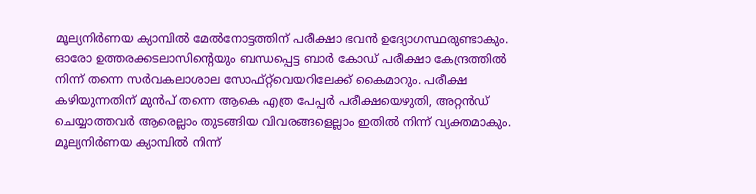മൂല്യനിര്‍ണയ ക്യാമ്പില്‍ മേല്‍നോട്ടത്തിന് പരീക്ഷാ ഭവന്‍ ഉദ്യോഗസ്ഥരുണ്ടാകും. ഓരോ ഉത്തരക്കടലാസിന്റെയും ബന്ധപ്പെട്ട ബാര്‍ കോഡ് പരീക്ഷാ കേന്ദ്രത്തില്‍ നിന്ന് തന്നെ സര്‍വകലാശാല സോഫ്റ്റ്‌വെയറിലേക്ക് കൈമാറും. പരീക്ഷ കഴിയുന്നതിന് മുന്‍പ് തന്നെ ആകെ എത്ര പേപ്പര്‍ പരീക്ഷയെഴുതി, അറ്റന്‍ഡ് ചെയ്യാത്തവര്‍ ആരെല്ലാം തുടങ്ങിയ വിവരങ്ങളെല്ലാം ഇതില്‍ നിന്ന് വ്യക്തമാകും. മൂല്യനിര്‍ണയ ക്യാമ്പില്‍ നിന്ന്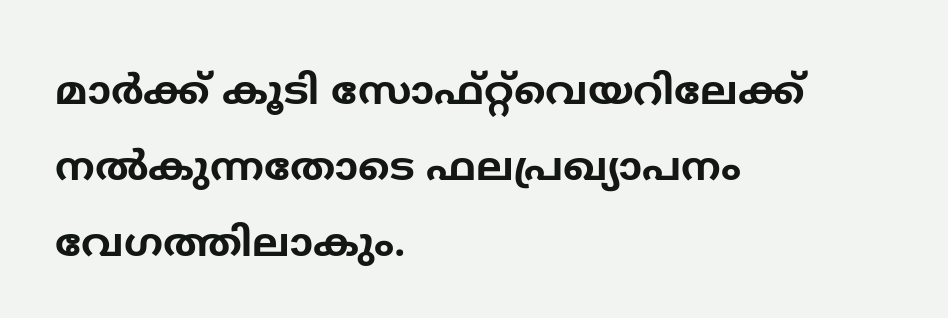മാര്‍ക്ക് കൂടി സോഫ്റ്റ്‌വെയറിലേക്ക് നല്‍കുന്നതോടെ ഫലപ്രഖ്യാപനം വേഗത്തിലാകും.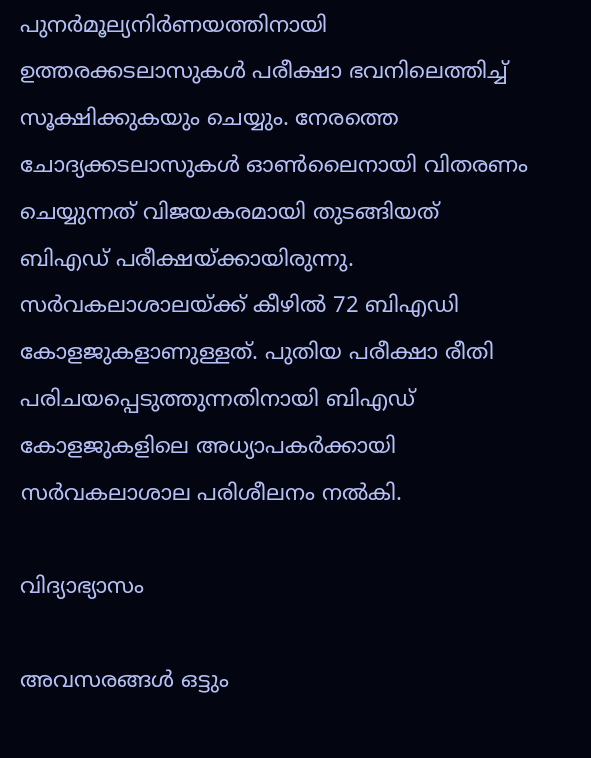പുനര്‍മൂല്യനിര്‍ണയത്തിനായി ഉത്തരക്കടലാസുകള്‍ പരീക്ഷാ ഭവനിലെത്തിച്ച് സൂക്ഷിക്കുകയും ചെയ്യും. നേരത്തെ ചോദ്യക്കടലാസുകള്‍ ഓണ്‍ലൈനായി വിതരണം ചെയ്യുന്നത് വിജയകരമായി തുടങ്ങിയത് ബിഎഡ് പരീക്ഷയ്ക്കായിരുന്നു. സര്‍വകലാശാലയ്ക്ക് കീഴില്‍ 72 ബിഎഡി കോളജുകളാണുള്ളത്. പുതിയ പരീക്ഷാ രീതി പരിചയപ്പെടുത്തുന്നതിനായി ബിഎഡ് കോളജുകളിലെ അധ്യാപകര്‍ക്കായി സര്‍വകലാശാല പരിശീലനം നല്‍കി.

വിദ്യാഭ്യാസം

അവസരങ്ങൾ ഒട്ടും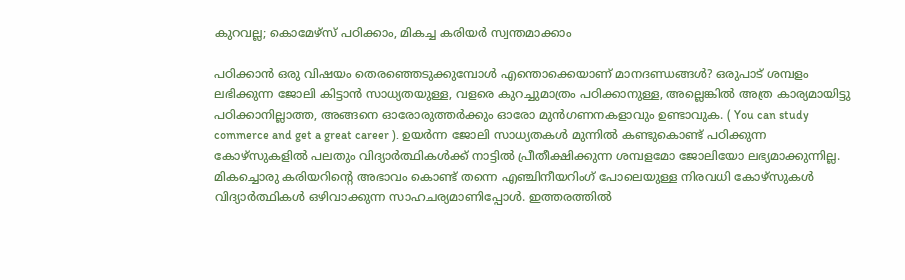കുറവല്ല; കൊമേഴ്സ് പഠിക്കാം, മികച്ച കരിയർ സ്വന്തമാക്കാം

പഠിക്കാൻ ഒരു വിഷയം തെരഞ്ഞെടുക്കുമ്പോൾ എന്തൊക്കെയാണ് മാനദണ്ഡങ്ങൾ? ഒരുപാട് ശമ്പളം ലഭിക്കുന്ന ജോലി കിട്ടാൻ സാധ്യതയുള്ള, വളരെ കുറച്ചുമാത്രം പഠിക്കാനുള്ള, അല്ലെങ്കിൽ അത്ര കാര്യമായിട്ടു പഠിക്കാനില്ലാത്ത, അങ്ങനെ ഓരോരുത്തർക്കും ഓരോ മുൻഗണനകളാവും ഉണ്ടാവുക. ( You can study commerce and get a great career ). ഉയർന്ന ജോലി സാധ്യതകൾ മുന്നിൽ കണ്ടുകൊണ്ട് പഠിക്കുന്ന കോഴ്സുകളിൽ പലതും വിദ്യാർത്ഥികൾക്ക് നാട്ടിൽ പ്രീതീക്ഷിക്കുന്ന ശമ്പളമോ ജോലിയോ ലഭ്യമാക്കുന്നില്ല. മികച്ചൊരു കരിയറിന്റെ അഭാവം കൊണ്ട് തന്നെ എഞ്ചിനീയറിംഗ് പോലെയുള്ള നിരവധി കോഴ്സുകൾ വിദ്യാർത്ഥികൾ ഒഴിവാക്കുന്ന സാഹചര്യമാണിപ്പോൾ. ഇത്തരത്തിൽ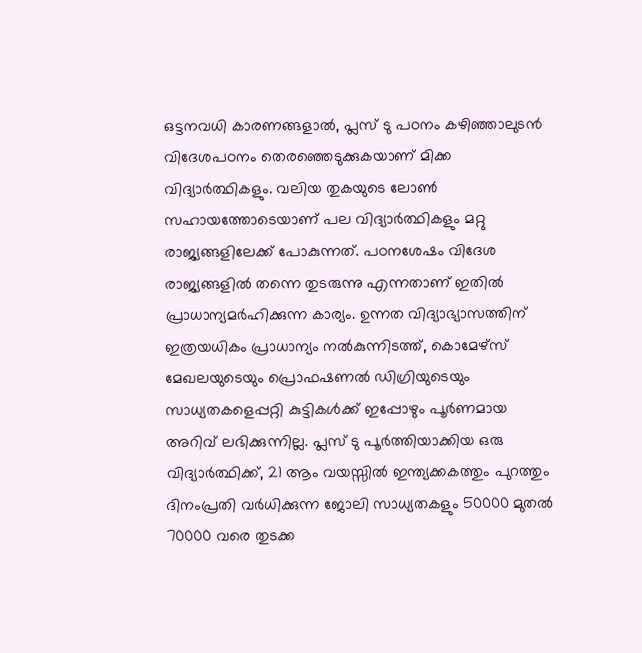ഒട്ടനവധി കാരണങ്ങളാൽ, പ്ലസ് ടു പഠനം കഴിഞ്ഞാലുടൻ വിദേശപഠനം തെരഞ്ഞെടുക്കുകയാണ് മിക്ക വിദ്യാർത്ഥികളും. വലിയ തുകയുടെ ലോൺ സഹായത്തോടെയാണ് പല വിദ്യാർത്ഥികളും മറ്റു രാജ്യങ്ങളിലേക്ക് പോകുന്നത്. പഠനശേഷം വിദേശ രാജ്യങ്ങളിൽ തന്നെ തുടരുന്നു എന്നതാണ് ഇതിൽ പ്രാധാന്യമർഹിക്കുന്ന കാര്യം. ഉന്നത വിദ്യാഭ്യാസത്തിന് ഇത്രയധികം പ്രാധാന്യം നൽകുന്നിടത്ത്, കൊമേഴ്‌സ് മേഖലയുടെയും പ്രൊഫഷണൽ ഡിഗ്രിയുടെയും സാധ്യതകളെപ്പറ്റി കുട്ടികൾക്ക് ഇപ്പോഴും പൂർണമായ അറിവ് ലഭിക്കുന്നില്ല. പ്ലസ് ടു പൂർത്തിയാക്കിയ ഒരു വിദ്യാർത്ഥിക്ക്, 21 ആം വയസ്സിൽ ഇന്ത്യക്കകത്തും പുറത്തും ദിനംപ്രതി വർധിക്കുന്ന ജോലി സാധ്യതകളും 50000 മുതൽ 70000 വരെ തുടക്ക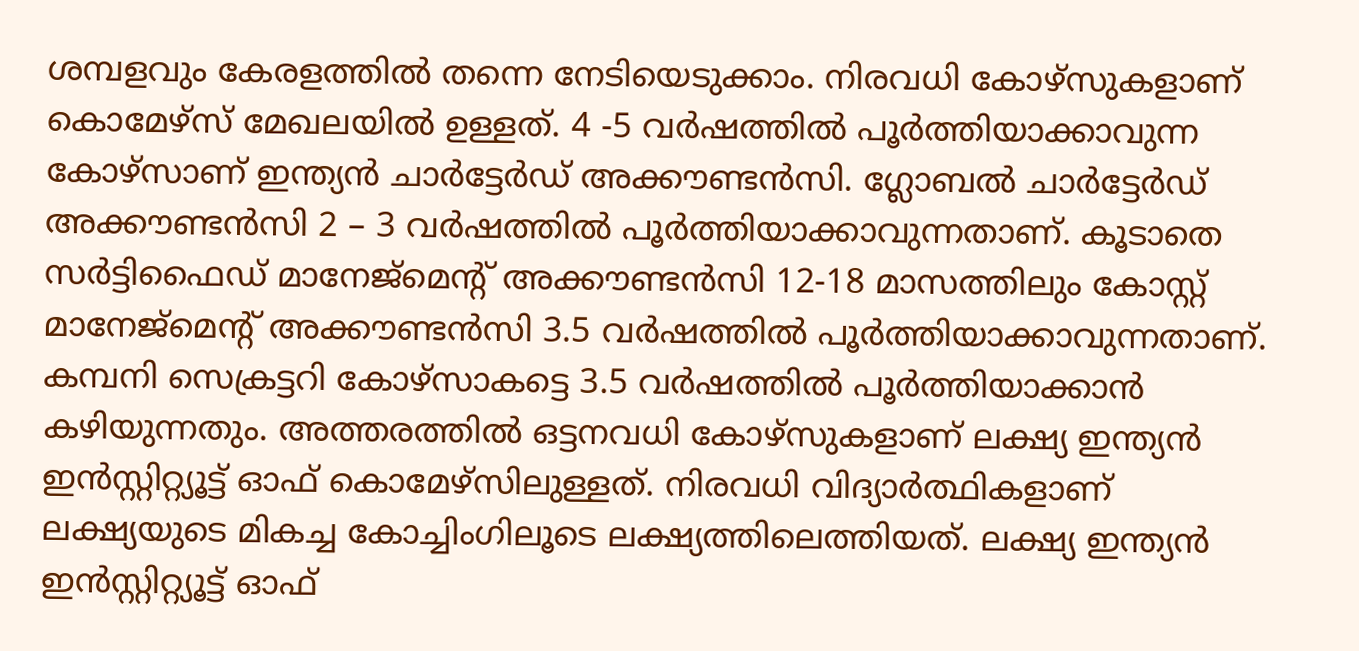ശമ്പളവും കേരളത്തിൽ തന്നെ നേടിയെടുക്കാം. നിരവധി കോഴ്സുകളാണ് കൊമേഴ്‌സ് മേഖലയിൽ ഉള്ളത്. 4 -5 വർഷത്തിൽ പൂർത്തിയാക്കാവുന്ന കോഴ്‌സാണ് ഇന്ത്യൻ ചാർട്ടേർഡ് അക്കൗണ്ടൻസി. ഗ്ലോബൽ ചാർട്ടേർഡ് അക്കൗണ്ടൻസി 2 – 3 വർഷത്തിൽ പൂർത്തിയാക്കാവുന്നതാണ്. കൂടാതെ സർട്ടിഫൈഡ് മാനേജ്മെന്റ് അക്കൗണ്ടൻസി 12-18 മാസത്തിലും കോസ്റ്റ് മാനേജ്മെന്റ് അക്കൗണ്ടൻസി 3.5 വർഷത്തിൽ പൂർത്തിയാക്കാവുന്നതാണ്. കമ്പനി സെക്രട്ടറി കോഴ്‌സാകട്ടെ 3.5 വർഷത്തിൽ പൂർത്തിയാക്കാൻ കഴിയുന്നതും. അത്തരത്തിൽ ഒട്ടനവധി കോഴ്സുകളാണ് ലക്ഷ്യ ഇന്ത്യൻ ഇൻസ്റ്റിറ്റ്യൂട്ട് ഓഫ് കൊമേഴ്‌സിലുള്ളത്. നിരവധി വിദ്യാർത്ഥികളാണ് ലക്ഷ്യയുടെ മികച്ച കോച്ചിംഗിലൂടെ ലക്ഷ്യത്തിലെത്തിയത്. ലക്ഷ്യ ഇന്ത്യൻ ഇൻസ്റ്റിറ്റ്യൂട്ട് ഓഫ്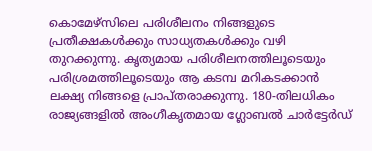കൊമേഴ്‌സിലെ പരിശീലനം നിങ്ങളുടെ പ്രതീക്ഷകൾക്കും സാധ്യതകൾക്കും വഴി തുറക്കുന്നു. കൃത്യമായ പരിശീലനത്തിലൂടെയും പരിശ്രമത്തിലൂടെയും ആ കടമ്പ മറികടക്കാൻ ലക്ഷ്യ നിങ്ങളെ പ്രാപ്തരാക്കുന്നു. 180-തിലധികം രാജ്യങ്ങളിൽ അംഗീകൃതമായ ഗ്ലോബൽ ചാർട്ടേർഡ്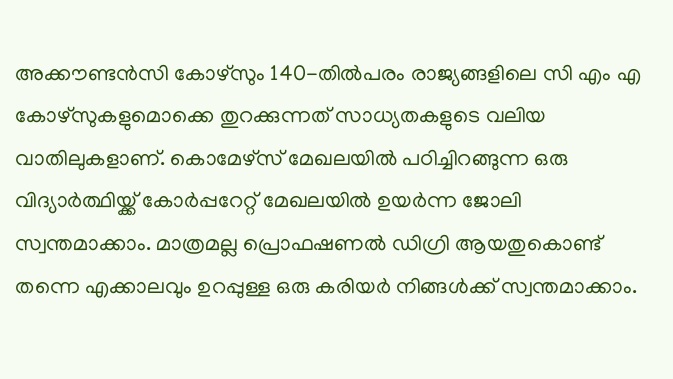അക്കൗണ്ടൻസി കോഴ്‌സും 140-തിൽപരം രാജ്യങ്ങളിലെ സി എം എ കോഴ്സുകളുമൊക്കെ തുറക്കുന്നത് സാധ്യതകളുടെ വലിയ വാതിലുകളാണ്. കൊമേഴ്‌സ് മേഖലയിൽ പഠിച്ചിറങ്ങുന്ന ഒരു വിദ്യാർത്ഥിയ്ക്ക് കോർപ്പറേറ്റ് മേഖലയിൽ ഉയർന്ന ജോലി സ്വന്തമാക്കാം. മാത്രമല്ല പ്രൊഫഷണൽ ഡിഗ്രി ആയതുകൊണ്ട് തന്നെ എക്കാലവും ഉറപ്പുള്ള ഒരു കരിയർ നിങ്ങൾക്ക് സ്വന്തമാക്കാം.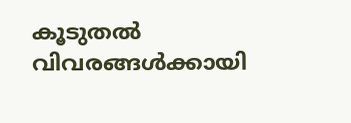കൂടുതൽ വിവരങ്ങൾക്കായി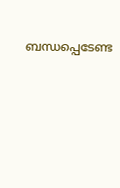ബന്ധപ്പെടേണ്ട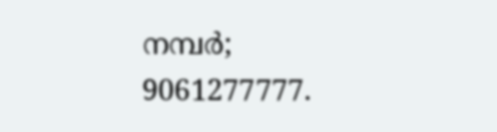നമ്പർ; 9061277777.